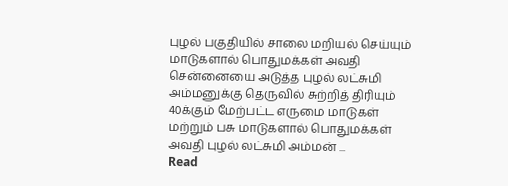புழல் பகுதியில் சாலை மறியல் செய்யும் மாடுகளால் பொதுமக்கள் அவதி
சென்னையை அடுத்த புழல் லட்சுமி அம்மனுக்கு தெருவில் சுற்றித் திரியும் 40க்கும் மேற்பட்ட எருமை மாடுகள் மற்றும் பசு மாடுகளால் பொதுமக்கள் அவதி புழல் லட்சுமி அம்மன் ...
Read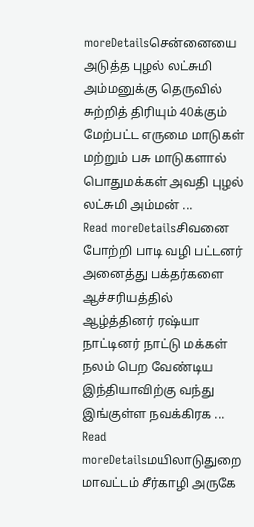moreDetailsசென்னையை அடுத்த புழல் லட்சுமி அம்மனுக்கு தெருவில் சுற்றித் திரியும் 40க்கும் மேற்பட்ட எருமை மாடுகள் மற்றும் பசு மாடுகளால் பொதுமக்கள் அவதி புழல் லட்சுமி அம்மன் ...
Read moreDetailsசிவனை போற்றி பாடி வழி பட்டனர் அனைத்து பக்தர்களை ஆச்சரியத்தில் ஆழ்த்தினர் ரஷ்யா நாட்டினர் நாட்டு மக்கள் நலம் பெற வேண்டிய இந்தியாவிற்கு வந்து இங்குள்ள நவக்கிரக ...
Read moreDetailsமயிலாடுதுறை மாவட்டம் சீர்காழி அருகே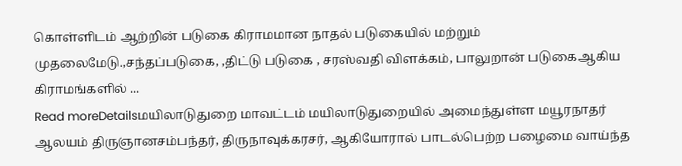கொள்ளிடம் ஆற்றின் படுகை கிராமமான நாதல் படுகையில் மற்றும் முதலைமேடு.,சந்தப்படுகை, ,திட்டு படுகை , சரஸ்வதி விளக்கம், பாலுறான் படுகைஆகிய கிராமங்களில் ...
Read moreDetailsமயிலாடுதுறை மாவட்டம் மயிலாடுதுறையில் அமைந்துள்ள மயூரநாதர் ஆலயம் திருஞானசம்பந்தர், திருநாவுக்கரசர், ஆகியோரால் பாடல்பெற்ற பழைமை வாய்ந்த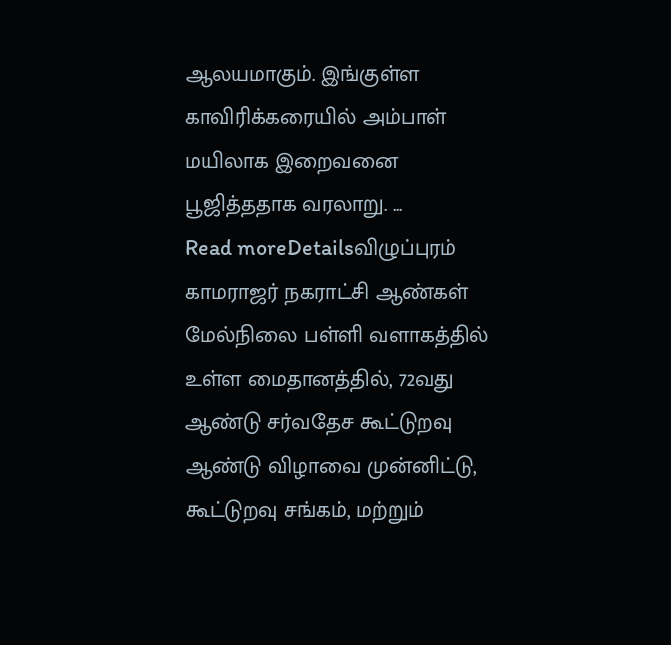ஆலயமாகும். இங்குள்ள காவிரிக்கரையில் அம்பாள் மயிலாக இறைவனை பூஜித்ததாக வரலாறு. ...
Read moreDetailsவிழுப்புரம் காமராஜர் நகராட்சி ஆண்கள் மேல்நிலை பள்ளி வளாகத்தில் உள்ள மைதானத்தில், 72வது ஆண்டு சர்வதேச கூட்டுறவு ஆண்டு விழாவை முன்னிட்டு, கூட்டுறவு சங்கம், மற்றும்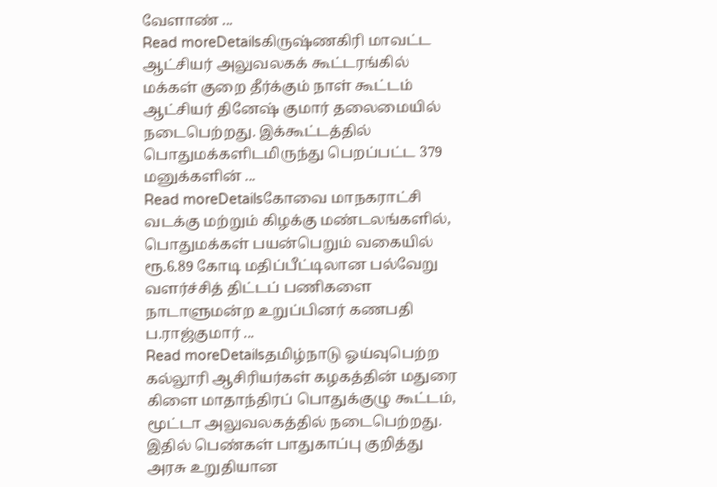வேளாண் ...
Read moreDetailsகிருஷ்ணகிரி மாவட்ட ஆட்சியர் அலுவலகக் கூட்டரங்கில் மக்கள் குறை தீர்க்கும் நாள் கூட்டம் ஆட்சியர் தினேஷ் குமார் தலைமையில் நடைபெற்றது. இக்கூட்டத்தில் பொதுமக்களிடமிருந்து பெறப்பட்ட 379 மனுக்களின் ...
Read moreDetailsகோவை மாநகராட்சி வடக்கு மற்றும் கிழக்கு மண்டலங்களில், பொதுமக்கள் பயன்பெறும் வகையில் ரூ.6.89 கோடி மதிப்பீட்டிலான பல்வேறு வளர்ச்சித் திட்டப் பணிகளை நாடாளுமன்ற உறுப்பினர் கணபதி ப.ராஜ்குமார் ...
Read moreDetailsதமிழ்நாடு ஓய்வுபெற்ற கல்லூரி ஆசிரியர்கள் கழகத்தின் மதுரை கிளை மாதாந்திரப் பொதுக்குழு கூட்டம், மூட்டா அலுவலகத்தில் நடைபெற்றது. இதில் பெண்கள் பாதுகாப்பு குறித்து அரசு உறுதியான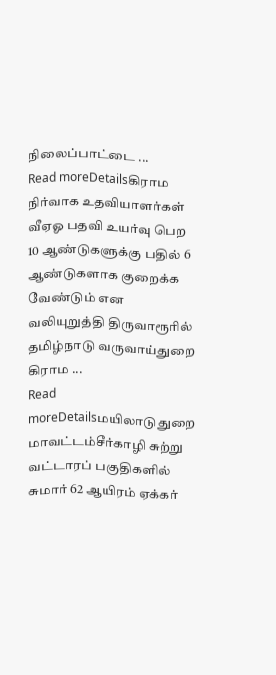நிலைப்பாட்டை ...
Read moreDetailsகிராம நிர்வாக உதவியாளர்கள் வீஏஓ பதவி உயர்வு பெற 10 ஆண்டுகளுக்கு பதில் 6 ஆண்டுகளாக குறைக்க வேண்டும் என வலியுறுத்தி திருவாரூரில் தமிழ்நாடு வருவாய்துறை கிராம ...
Read moreDetailsமயிலாடுதுறை மாவட்டம்சீர்காழி சுற்று வட்டாரப் பகுதிகளில் சுமார் 62 ஆயிரம் ஏக்கர்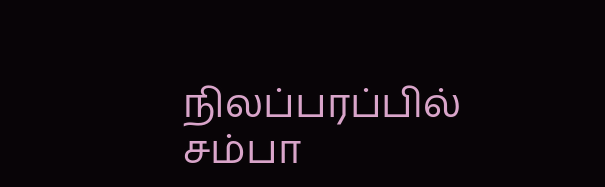நிலப்பரப்பில் சம்பா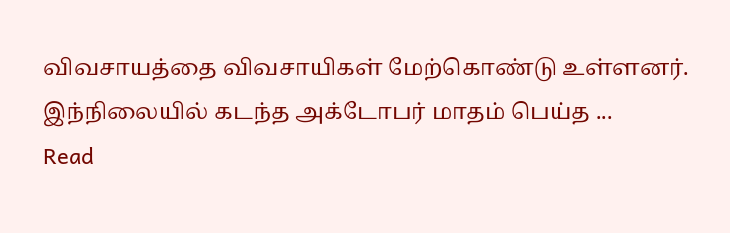விவசாயத்தை விவசாயிகள் மேற்கொண்டு உள்ளனர். இந்நிலையில் கடந்த அக்டோபர் மாதம் பெய்த ...
Read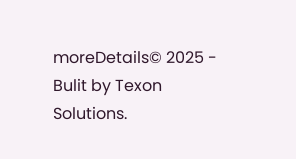moreDetails© 2025 - Bulit by Texon Solutions.